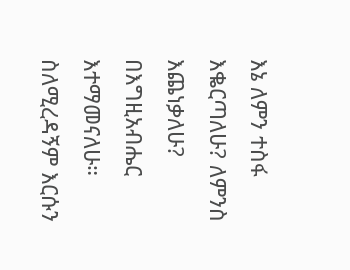እኔ ለምን ተስፋ እቈርጣለሁ? ለምንስ እጨነቃለሁ? በእግዚአብሔር እተማመናለሁ። ስለሚረዳኝም እርሱን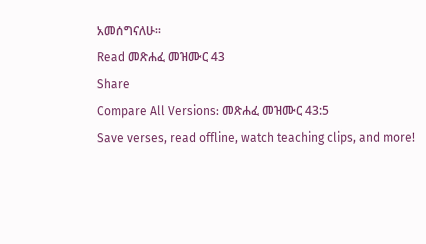አመሰግናለሁ።
Read መጽሐፈ መዝሙር 43
Share
Compare All Versions: መጽሐፈ መዝሙር 43:5
Save verses, read offline, watch teaching clips, and more!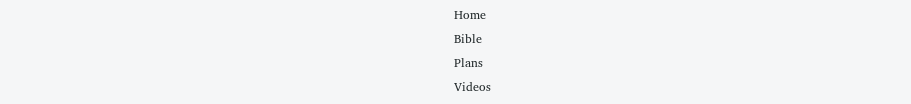Home
Bible
Plans
Videos